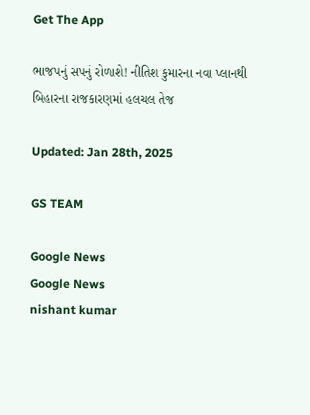Get The App

ભાજપનું સપનું રોળાશે! નીતિશ કુમારના નવા પ્લાનથી બિહારના રાજકારણમાં હલચલ તેજ

Updated: Jan 28th, 2025

GS TEAM

Google News
Google News
nishant kumar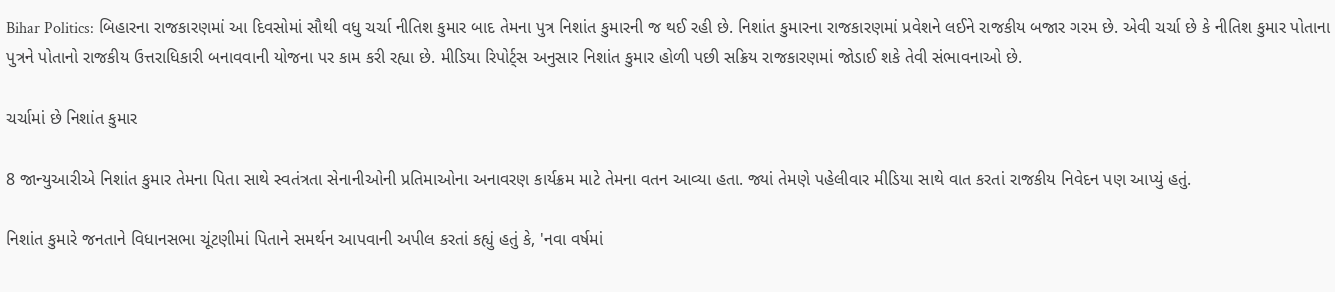Bihar Politics: બિહારના રાજકારણમાં આ દિવસોમાં સૌથી વધુ ચર્ચા નીતિશ કુમાર બાદ તેમના પુત્ર નિશાંત કુમારની જ થઈ રહી છે. નિશાંત કુમારના રાજકારણમાં પ્રવેશને લઈને રાજકીય બજાર ગરમ છે. એવી ચર્ચા છે કે નીતિશ કુમાર પોતાના પુત્રને પોતાનો રાજકીય ઉત્તરાધિકારી બનાવવાની યોજના પર કામ કરી રહ્યા છે. મીડિયા રિપોર્ટ્સ અનુસાર નિશાંત કુમાર હોળી પછી સક્રિય રાજકારણમાં જોડાઈ શકે તેવી સંભાવનાઓ છે.

ચર્ચામાં છે નિશાંત કુમાર

8 જાન્યુઆરીએ નિશાંત કુમાર તેમના પિતા સાથે સ્વતંત્રતા સેનાનીઓની પ્રતિમાઓના અનાવરણ કાર્યક્રમ માટે તેમના વતન આવ્યા હતા. જ્યાં તેમણે પહેલીવાર મીડિયા સાથે વાત કરતાં રાજકીય નિવેદન પણ આપ્યું હતું.

નિશાંત કુમારે જનતાને વિધાનસભા ચૂંટણીમાં પિતાને સમર્થન આપવાની અપીલ કરતાં કહ્યું હતું કે, 'નવા વર્ષમાં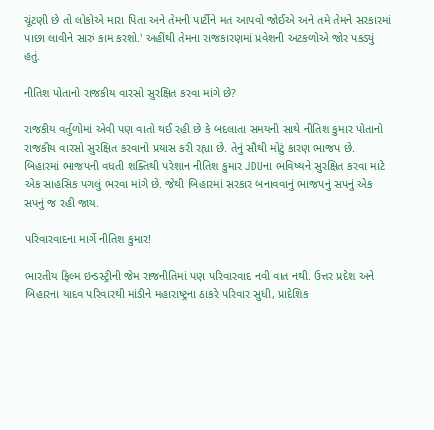ચૂંટણી છે તો લોકોએ મારા પિતા અને તેમની પાર્ટીને મત આપવો જોઈએ અને તમે તેમને સરકારમાં પાછા લાવીને સારું કામ કરશો.' અહીંથી તેમના રાજકારણમાં પ્રવેશની અટકળોએ જોર પકડ્યું હતું.

નીતિશ પોતાનો રાજકીય વારસો સુરક્ષિત કરવા માંગે છે?

રાજકીય વર્તુળોમાં એવી પણ વાતો થઈ રહી છે કે બદલાતા સમયની સાથે નીતિશ કુમાર પોતાનો રાજકીય વારસો સુરક્ષિત કરવાનો પ્રયાસ કરી રહ્યા છે. તેનું સૌથી મોટું કારણ ભાજપ છે. બિહારમાં ભાજપની વધતી શક્તિથી પરેશાન નીતિશ કુમાર JDUના ભવિષ્યને સુરક્ષિત કરવા માટે એક સાહસિક પગલું ભરવા માંગે છે. જેથી બિહારમાં સરકાર બનાવવાનું ભાજપનું સપનું એક સપનું જ રહી જાય.

પરિવારવાદના માર્ગે નીતિશ કુમાર!

ભારતીય ફિલ્મ ઇન્ડસ્ટ્રીની જેમ રાજનીતિમાં પણ પરિવારવાદ નવી વાત નથી. ઉત્તર પ્રદેશ અને બિહારના યાદવ પરિવારથી માંડીને મહારાષ્ટ્રના ઠાકરે પરિવાર સુધી, પ્રાદેશિક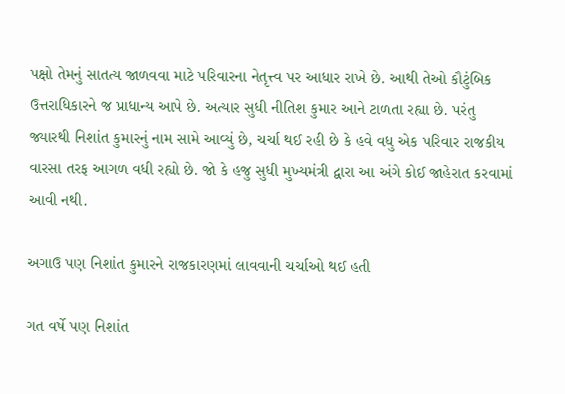પક્ષો તેમનું સાતત્ય જાળવવા માટે પરિવારના નેતૃત્ત્વ પર આધાર રાખે છે. આથી તેઓ કૌટુંબિક ઉત્તરાધિકારને જ પ્રાધાન્ય આપે છે. અત્યાર સુધી નીતિશ કુમાર આને ટાળતા રહ્યા છે. પરંતુ જ્યારથી નિશાંત કુમારનું નામ સામે આવ્યું છે, ચર્ચા થઈ રહી છે કે હવે વધુ એક પરિવાર રાજકીય વારસા તરફ આગળ વધી રહ્યો છે. જો કે હજુ સુધી મુખ્યમંત્રી દ્વારા આ અંગે કોઈ જાહેરાત કરવામાં આવી નથી.

અગાઉ પણ નિશાંત કુમારને રાજકારણમાં લાવવાની ચર્ચાઓ થઈ હતી

ગત વર્ષે પણ નિશાંત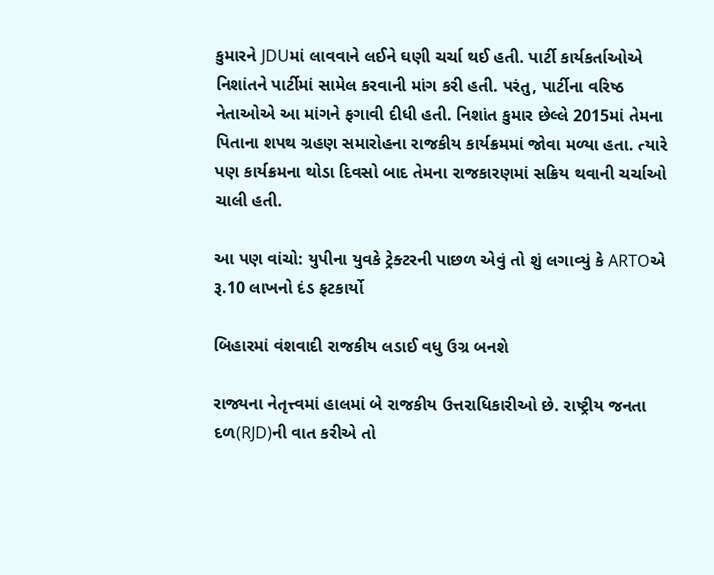કુમારને JDUમાં લાવવાને લઈને ઘણી ચર્ચા થઈ હતી. પાર્ટી કાર્યકર્તાઓએ નિશાંતને પાર્ટીમાં સામેલ કરવાની માંગ કરી હતી. પરંતુ, પાર્ટીના વરિષ્ઠ નેતાઓએ આ માંગને ફગાવી દીધી હતી. નિશાંત કુમાર છેલ્લે 2015માં તેમના પિતાના શપથ ગ્રહણ સમારોહના રાજકીય કાર્યક્રમમાં જોવા મળ્યા હતા. ત્યારે પણ કાર્યક્રમના થોડા દિવસો બાદ તેમના રાજકારણમાં સક્રિય થવાની ચર્ચાઓ ચાલી હતી.

આ પણ વાંચો: યુપીના યુવકે ટ્રેક્ટરની પાછળ એવું તો શું લગાવ્યું કે ARTOએ રૂ.10 લાખનો દંડ ફટકાર્યો

બિહારમાં વંશવાદી રાજકીય લડાઈ વધુ ઉગ્ર બનશે

રાજ્યના નેતૃત્ત્વમાં હાલમાં બે રાજકીય ઉત્તરાધિકારીઓ છે. રાષ્ટ્રીય જનતા દળ(RJD)ની વાત કરીએ તો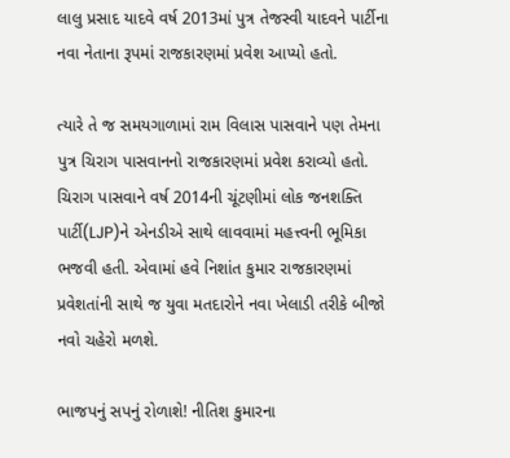લાલુ પ્રસાદ યાદવે વર્ષ 2013માં પુત્ર તેજસ્વી યાદવને પાર્ટીના નવા નેતાના રૂપમાં રાજકારણમાં પ્રવેશ આપ્યો હતો.

ત્યારે તે જ સમયગાળામાં રામ વિલાસ પાસવાને પણ તેમના પુત્ર ચિરાગ પાસવાનનો રાજકારણમાં પ્રવેશ કરાવ્યો હતો. ચિરાગ પાસવાને વર્ષ 2014ની ચૂંટણીમાં લોક જનશક્તિ પાર્ટી(LJP)ને એનડીએ સાથે લાવવામાં મહત્ત્વની ભૂમિકા ભજવી હતી. એવામાં હવે નિશાંત કુમાર રાજકારણમાં પ્રવેશતાંની સાથે જ યુવા મતદારોને નવા ખેલાડી તરીકે બીજો નવો ચહેરો મળશે.

ભાજપનું સપનું રોળાશે! નીતિશ કુમારના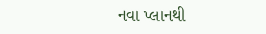નવા પ્લાનથી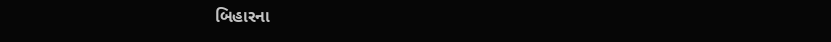બિહારના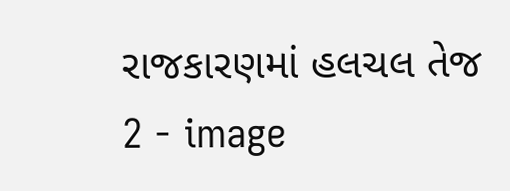રાજકારણમાં હલચલ તેજ 2 - image